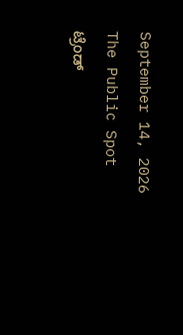September 14, 2026
The Public Spot
ಟ್ರೆಂಡ್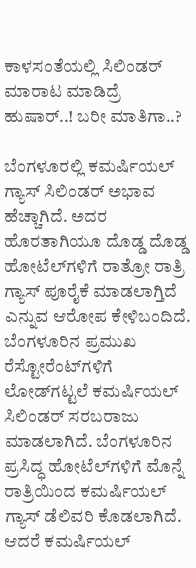ಕಾಳಸಂತೆಯಲ್ಲಿ ಸಿಲಿಂಡರ್‌ ಮಾರಾಟ ಮಾಡಿದ್ರೆ ಹುಷಾರ್‌..! ಬರೀ ಮಾತಿಗಾ..?

ಬೆಂಗಳೂರಲ್ಲಿ ಕಮರ್ಷಿಯಲ್ ಗ್ಯಾಸ್ ಸಿಲಿಂಡರ್ ಅಭಾವ ಹೆಚ್ಚಾಗಿದೆ. ಅದರ ಹೊರತಾಗಿಯೂ ದೊಡ್ಡ ದೊಡ್ಡ ಹೋಟೆಲ್‌ಗಳಿಗೆ ರಾತ್ರೋ ರಾತ್ರಿ ಗ್ಯಾಸ್ ಪೂರೈಕೆ ಮಾಡಲಾಗ್ತಿದೆ ಎನ್ನುವ ಆರೋಪ ಕೇಳಿಬಂದಿದೆ. ಬೆಂಗಳೂರಿನ ಪ್ರಮುಖ ರೆಸ್ಟೋರೆಂಟ್‌ಗಳಿಗೆ ಲೋಡ್‌ಗಟ್ಟಲೆ ಕಮರ್ಷಿಯಲ್ ಸಿಲಿಂಡರ್ ಸರಬರಾಜು ಮಾಡಲಾಗಿದೆ. ಬೆಂಗಳೂರಿನ ಪ್ರಸಿದ್ಧ ಹೋಟೆಲ್‌ಗಳಿಗೆ ಮೊನ್ನೆ ರಾತ್ರಿಯಿಂದ ಕಮರ್ಷಿಯಲ್ ಗ್ಯಾಸ್ ಡೆಲಿವರಿ ಕೊಡಲಾಗಿದೆ. ಆದರೆ ಕಮರ್ಷಿಯಲ್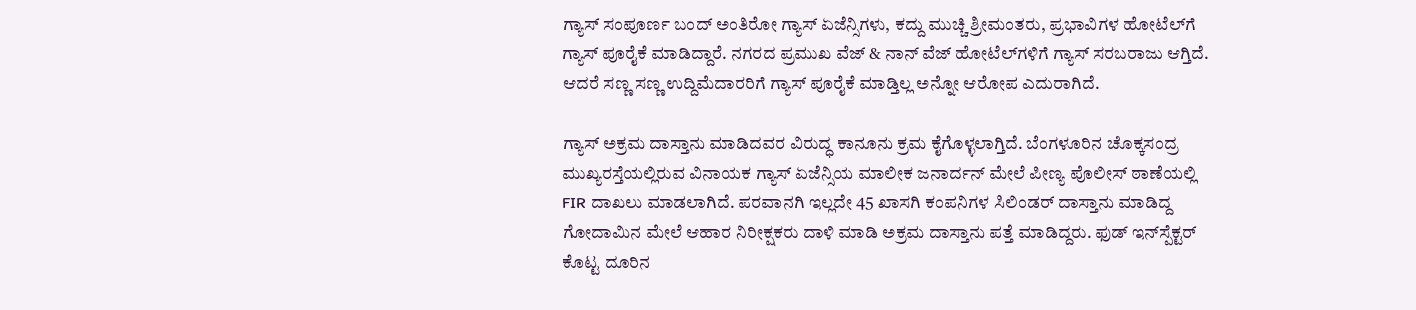ಗ್ಯಾಸ್ ಸಂಪೂರ್ಣ ಬಂದ್ ಅಂತಿರೋ ಗ್ಯಾಸ್ ಏಜೆನ್ಸಿಗಳು, ಕದ್ದು ಮುಚ್ಚಿ ಶ್ರೀಮಂತರು, ಪ್ರಭಾವಿಗಳ ಹೋಟೆಲ್‌ಗೆ ಗ್ಯಾಸ್ ಪೂರೈಕೆ ಮಾಡಿದ್ದಾರೆ. ನಗರದ ಪ್ರಮುಖ ವೆಜ್ & ನಾನ್ ವೆಜ್ ಹೋಟೆಲ್‌ಗಳಿಗೆ ಗ್ಯಾಸ್ ಸರಬರಾಜು ಆಗ್ತಿದೆ. ಆದರೆ ಸಣ್ಣ ಸಣ್ಣ ಉದ್ದಿಮೆದಾರರಿಗೆ ಗ್ಯಾಸ್‌ ಪೂರೈಕೆ ಮಾಡ್ತಿಲ್ಲ ಅನ್ನೋ ಆರೋಪ ಎದುರಾಗಿದೆ.

ಗ್ಯಾಸ್ ಅಕ್ರಮ ದಾಸ್ತಾನು ಮಾಡಿದವರ ವಿರುದ್ಧ ಕಾನೂನು ಕ್ರಮ ಕೈಗೊಳ್ಳಲಾಗ್ತಿದೆ. ಬೆಂಗಳೂರಿನ ಚೊಕ್ಕಸಂದ್ರ ಮುಖ್ಯರಸ್ತೆಯಲ್ಲಿರುವ ವಿನಾಯಕ‌ ಗ್ಯಾಸ್ ಏಜೆನ್ಸಿಯ ಮಾಲೀಕ ಜನಾರ್ದನ್ ಮೇಲೆ ಪೀಣ್ಯ ಪೊಲೀಸ್ ಠಾಣೆಯಲ್ಲಿ FIR ದಾಖಲು ಮಾಡಲಾಗಿದೆ. ಪರವಾನಗಿ ಇಲ್ಲದೇ 45 ಖಾಸಗಿ ಕಂಪನಿಗಳ ಸಿಲಿಂಡರ್ ದಾಸ್ತಾನು ಮಾಡಿದ್ದ ಗೋದಾಮಿನ ಮೇಲೆ ಆಹಾರ ನಿರೀಕ್ಷಕರು ದಾಳಿ ಮಾಡಿ ಅಕ್ರಮ ದಾಸ್ತಾನು ಪತ್ತೆ ಮಾಡಿದ್ದರು. ಫುಡ್ ಇನ್‌‌ಸ್ಪೆಕ್ಟರ್‌ ಕೊಟ್ಟ ದೂರಿನ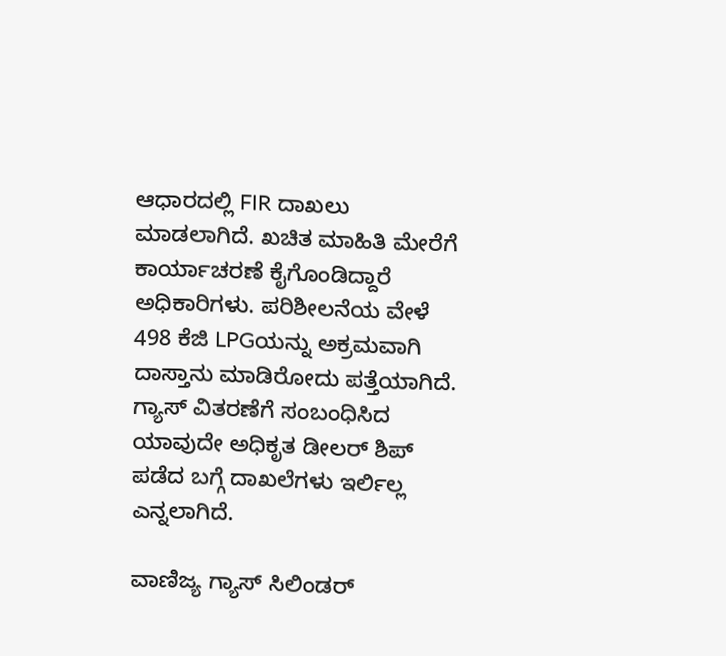ಆಧಾರದಲ್ಲಿ FIR ದಾಖಲು ಮಾಡಲಾಗಿದೆ. ಖಚಿತ ಮಾಹಿತಿ ಮೇರೆಗೆ ಕಾರ್ಯಾಚರಣೆ ಕೈಗೊಂಡಿದ್ದಾರೆ ಅಧಿಕಾರಿಗಳು. ಪರಿಶೀಲನೆಯ ವೇಳೆ 498 ಕೆಜಿ LPGಯನ್ನು ಅಕ್ರಮವಾಗಿ ದಾಸ್ತಾನು ಮಾಡಿರೋದು ಪತ್ತೆಯಾಗಿದೆ. ಗ್ಯಾಸ್ ವಿತರಣೆಗೆ ಸಂಬಂಧಿಸಿದ ಯಾವುದೇ ಅಧಿಕೃತ ಡೀಲರ್‌ ಶಿಪ್ ಪಡೆದ ಬಗ್ಗೆ ದಾಖಲೆಗಳು ಇರ್ಲಿಲ್ಲ ಎನ್ನಲಾಗಿದೆ.

ವಾಣಿಜ್ಯ ಗ್ಯಾಸ್ ಸಿಲಿಂಡರ್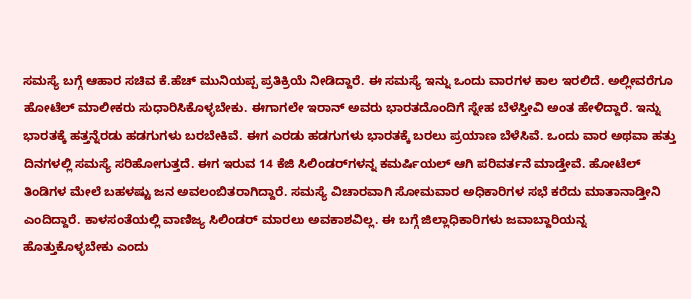ಸಮಸ್ಯೆ ಬಗ್ಗೆ ಆಹಾರ ಸಚಿವ ಕೆ.ಹೆಚ್ ಮುನಿಯಪ್ಪ ಪ್ರತಿಕ್ರಿಯೆ ನೀಡಿದ್ದಾರೆ. ಈ ಸಮಸ್ಯೆ ಇನ್ನು ಒಂದು ವಾರಗಳ ಕಾಲ ಇರಲಿದೆ. ಅಲ್ಲೀವರೆಗೂ ಹೋಟೆಲ್ ಮಾಲೀಕರು ಸುಧಾರಿಸಿಕೊಳ್ಳಬೇಕು. ಈಗಾಗಲೇ ಇರಾನ್ ಅವರು ಭಾರತದೊಂದಿಗೆ ಸ್ನೇಹ ಬೆಳೆಸ್ತೀವಿ ಅಂತ ಹೇಳಿದ್ದಾರೆ. ಇನ್ನು ಭಾರತಕ್ಕೆ ಹತ್ತನ್ನೆರಡು ಹಡಗುಗಳು ಬರಬೇಕಿವೆ. ಈಗ ಎರಡು ಹಡಗುಗಳು ಭಾರತಕ್ಕೆ ಬರಲು ಪ್ರಯಾಣ ಬೆಳೆಸಿವೆ. ಒಂದು ವಾರ ಅಥವಾ ಹತ್ತು ದಿನಗಳಲ್ಲಿ ಸಮಸ್ಯೆ ಸರಿಹೋಗುತ್ತದೆ. ಈಗ ಇರುವ 14 ಕೆಜಿ ಸಿಲಿಂಡರ್‌ಗಳನ್ನ ಕಮರ್ಷಿಯಲ್ ಆಗಿ ಪರಿವರ್ತನೆ ಮಾಡ್ತೇವೆ. ಹೋಟೆಲ್ ತಿಂಡಿಗಳ ಮೇಲೆ ಬಹಳಷ್ಟು ಜನ ಅವಲಂಬಿತರಾಗಿದ್ದಾರೆ. ಸಮಸ್ಯೆ ವಿಚಾರವಾಗಿ ಸೋಮವಾರ ಅಧಿಕಾರಿಗಳ ಸಭೆ ಕರೆದು ಮಾತಾನಾಡ್ತೀನಿ ಎಂದಿದ್ದಾರೆ. ಕಾಳಸಂತೆಯಲ್ಲಿ ವಾಣಿಜ್ಯ ಸಿಲಿಂಡರ್ ಮಾರಲು ಅವಕಾಶವಿಲ್ಲ. ಈ ಬಗ್ಗೆ ಜಿಲ್ಲಾಧಿಕಾರಿಗಳು ಜವಾಬ್ದಾರಿಯನ್ನ ಹೊತ್ತುಕೊಳ್ಳಬೇಕು ಎಂದು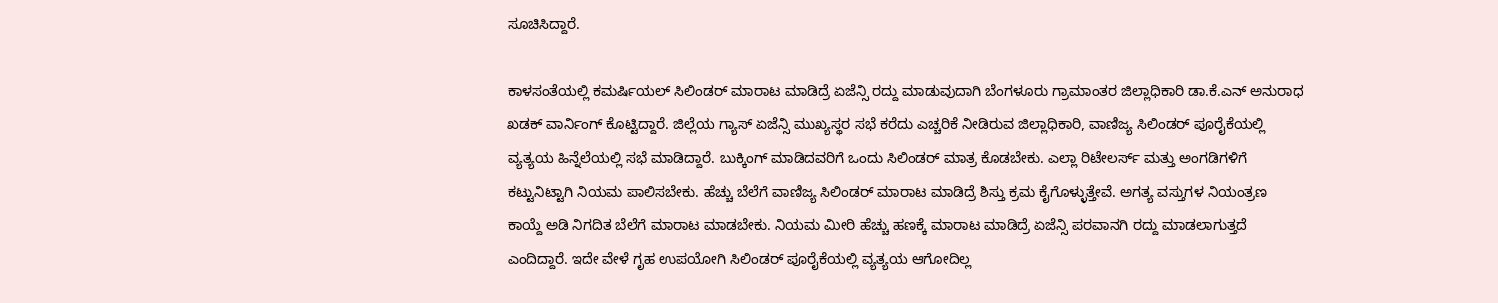ಸೂಚಿಸಿದ್ದಾರೆ.

ಕಾಳಸಂತೆಯಲ್ಲಿ ಕಮರ್ಷಿಯಲ್ ಸಿಲಿಂಡರ್ ಮಾರಾಟ ಮಾಡಿದ್ರೆ ಏಜೆನ್ಸಿ ರದ್ದು ಮಾಡುವುದಾಗಿ ಬೆಂಗಳೂರು ಗ್ರಾಮಾಂತರ ಜಿಲ್ಲಾಧಿಕಾರಿ ಡಾ.ಕೆ.ಎನ್ ಅನುರಾಧ ಖಡಕ್ ವಾರ್ನಿಂಗ್ ಕೊಟ್ಟಿದ್ದಾರೆ. ಜಿಲ್ಲೆಯ ಗ್ಯಾಸ್ ಏಜೆನ್ಸಿ ಮುಖ್ಯಸ್ಥರ ಸಭೆ ಕರೆದು ಎಚ್ಚರಿಕೆ ನೀಡಿರುವ ಜಿಲ್ಲಾಧಿಕಾರಿ, ವಾಣಿಜ್ಯ ಸಿಲಿಂಡರ್ ಪೂರೈಕೆಯಲ್ಲಿ ವ್ಯತ್ಯಯ ಹಿನ್ನೆಲೆಯಲ್ಲಿ ಸಭೆ ಮಾಡಿದ್ದಾರೆ. ಬುಕ್ಕಿಂಗ್ ಮಾಡಿದವರಿಗೆ ಒಂದು ಸಿಲಿಂಡರ್ ಮಾತ್ರ ಕೊಡಬೇಕು. ಎಲ್ಲಾ ರಿಟೇಲರ್ಸ್ ಮತ್ತು ಅಂಗಡಿಗಳಿಗೆ ಕಟ್ಟುನಿಟ್ಟಾಗಿ ನಿಯಮ ಪಾಲಿಸಬೇಕು. ಹೆಚ್ಚು ಬೆಲೆಗೆ ವಾಣಿಜ್ಯ ಸಿಲಿಂಡರ್ ಮಾರಾಟ ಮಾಡಿದ್ರೆ ಶಿಸ್ತು ಕ್ರಮ ಕೈಗೊಳ್ಳುತ್ತೇವೆ. ಅಗತ್ಯ ವಸ್ತುಗಳ ನಿಯಂತ್ರಣ ಕಾಯ್ದೆ ಅಡಿ ನಿಗದಿತ ಬೆಲೆಗೆ ಮಾರಾಟ ಮಾಡಬೇಕು. ನಿಯಮ ಮೀರಿ ಹೆಚ್ಚು ಹಣಕ್ಕೆ ಮಾರಾಟ ಮಾಡಿದ್ರೆ ಏಜೆನ್ಸಿ ಪರವಾನಗಿ ರದ್ದು ಮಾಡಲಾಗುತ್ತದೆ ಎಂದಿದ್ದಾರೆ. ಇದೇ ವೇಳೆ ಗೃಹ ಉಪಯೋಗಿ ಸಿಲಿಂಡರ್ ಪೂರೈಕೆಯಲ್ಲಿ ವ್ಯತ್ಯಯ ಆಗೋದಿಲ್ಲ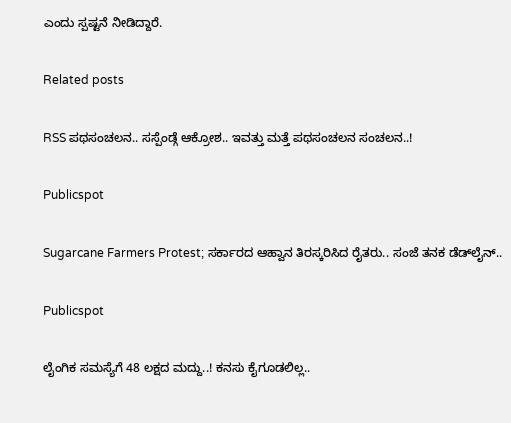ಎಂದು ಸ್ಪಷ್ಟನೆ ನೀಡಿದ್ದಾರೆ.

Related posts

RSS ಪಥಸಂಚಲನ.. ಸಸ್ಪೆಂಡ್ಗೆ ಆಕ್ರೋಶ.. ಇವತ್ತು ಮತ್ತೆ ಪಥಸಂಚಲನ ಸಂಚಲನ..!

Publicspot

Sugarcane Farmers Protest; ಸರ್ಕಾರದ ಆಹ್ವಾನ ತಿರಸ್ಕರಿಸಿದ ರೈತರು.. ಸಂಜೆ ತನಕ ಡೆಡ್‌ಲೈನ್‌..

Publicspot

ಲೈಂಗಿಕ ಸಮಸ್ಯೆಗೆ 48 ಲಕ್ಷದ ಮದ್ದು..! ಕನಸು ಕೈಗೂಡಲಿಲ್ಲ..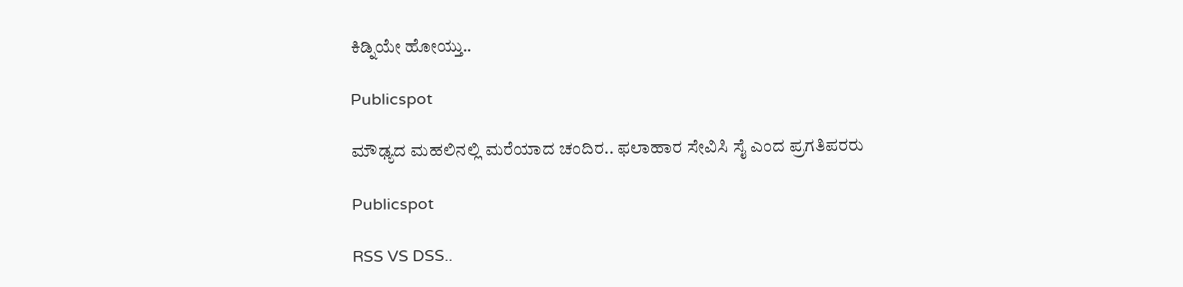ಕಿಡ್ನಿಯೇ ಹೋಯ್ತು..

Publicspot

ಮೌಢ್ಯದ ಮಹಲಿನಲ್ಲಿ ಮರೆಯಾದ ಚಂದಿರ.. ಫಲಾಹಾರ ಸೇವಿಸಿ ಸೈ ಎಂದ ಪ್ರಗತಿಪರರು

Publicspot

RSS VS DSS..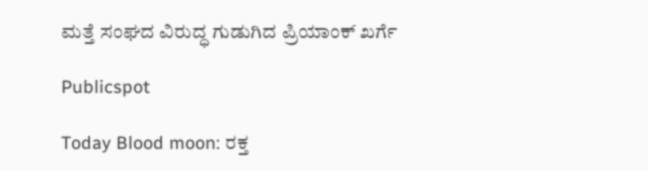ಮತ್ತೆ ಸಂಘದ ವಿರುದ್ಧ ಗುಡುಗಿದ ಪ್ರಿಯಾಂಕ್‌ ಖರ್ಗೆ

Publicspot

Today Blood moon: ರಕ್ತ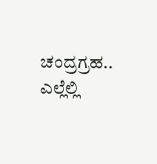ಚಂದ್ರಗ್ರಹ.. ಎಲ್ಲೆಲ್ಲಿ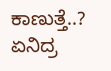ಕಾಣುತ್ತೆ..? ಏನಿದ್ರ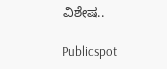ವಿಶೇಷ..

Publicspot